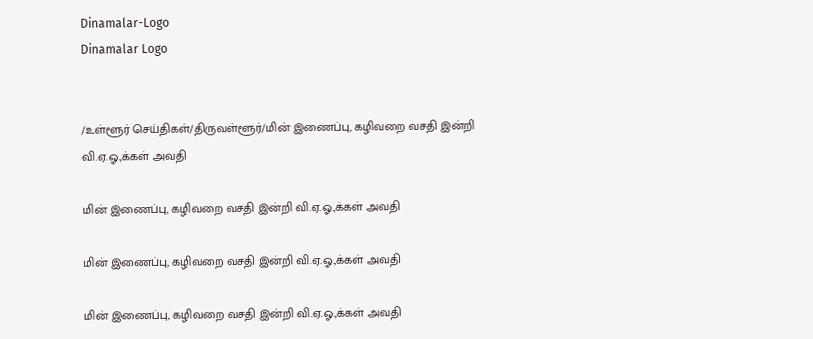Dinamalar-Logo
Dinamalar Logo


/உள்ளூர் செய்திகள்/திருவள்ளூர்/மின் இணைப்பு, கழிவறை வசதி இன்றி வி.ஏ.ஓ.,க்கள் அவதி

மின் இணைப்பு, கழிவறை வசதி இன்றி வி.ஏ.ஓ.,க்கள் அவதி

மின் இணைப்பு, கழிவறை வசதி இன்றி வி.ஏ.ஓ.,க்கள் அவதி

மின் இணைப்பு, கழிவறை வசதி இன்றி வி.ஏ.ஓ.,க்கள் அவதி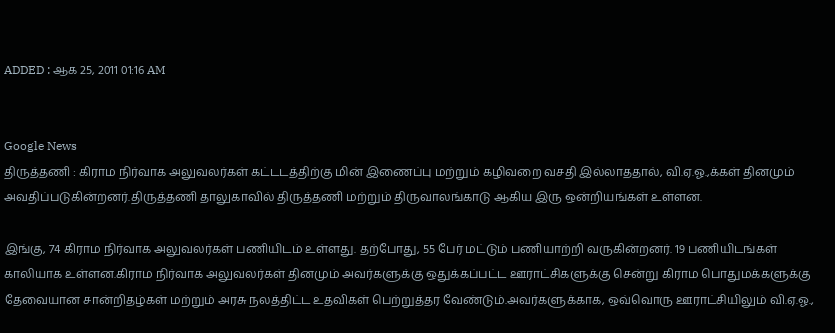ADDED : ஆக 25, 2011 01:16 AM


Google News
திருத்தணி : கிராம நிர்வாக அலுவலர்கள் கட்டடத்திற்கு மின் இணைப்பு மற்றும் கழிவறை வசதி இல்லாததால், வி.ஏ.ஓ.,க்கள் தினமும் அவதிப்படுகின்றனர்.திருத்தணி தாலுகாவில் திருத்தணி மற்றும் திருவாலங்காடு ஆகிய இரு ஒன்றியங்கள் உள்ளன.

இங்கு, 74 கிராம நிர்வாக அலுவலர்கள் பணியிடம் உள்ளது. தற்போது, 55 பேர் மட்டும் பணியாற்றி வருகின்றனர். 19 பணியிடங்கள் காலியாக உள்ளன.கிராம நிர்வாக அலுவலர்கள் தினமும் அவர்களுக்கு ஒதுக்கப்பட்ட ஊராட்சிகளுக்கு சென்று கிராம பொதுமக்களுக்கு தேவையான சான்றிதழ்கள் மற்றும் அரசு நலத்திட்ட உதவிகள் பெற்றுத்தர வேண்டும்.அவர்களுக்காக, ஒவ்வொரு ஊராட்சியிலும் வி.ஏ.ஓ.,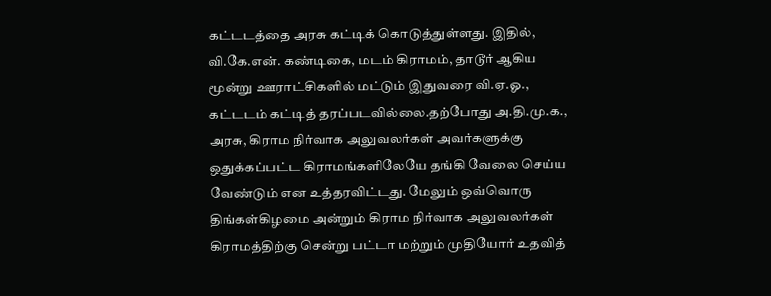கட்டடத்தை அரசு கட்டிக் கொடுத்துள்ளது. இதில், வி.கே.என். கண்டிகை, மடம் கிராமம், தாடூர் ஆகிய மூன்று ஊராட்சிகளில் மட்டும் இதுவரை வி.ஏ.ஓ., கட்டடம் கட்டித் தரப்படவில்லை.தற்போது அ.தி.மு.க., அரசு, கிராம நிர்வாக அலுவலர்கள் அவர்களுக்கு ஒதுக்கப்பட்ட கிராமங்களிலேயே தங்கி வேலை செய்ய வேண்டும் என உத்தரவிட்டது. மேலும் ஒவ்வொரு திங்கள்கிழமை அன்றும் கிராம நிர்வாக அலுவலர்கள் கிராமத்திற்கு சென்று பட்டா மற்றும் முதியோர் உதவித்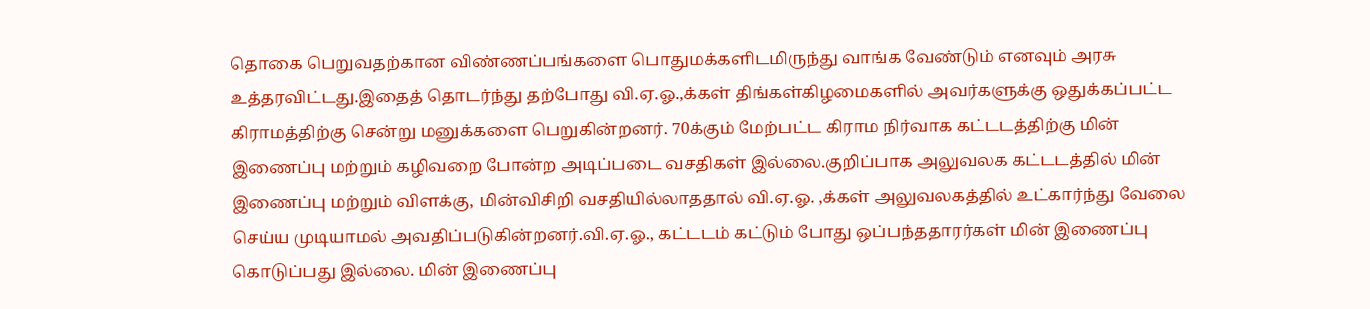தொகை பெறுவதற்கான விண்ணப்பங்களை பொதுமக்களிடமிருந்து வாங்க வேண்டும் எனவும் அரசு உத்தரவிட்டது.இதைத் தொடர்ந்து தற்போது வி.ஏ.ஓ.,க்கள் திங்கள்கிழமைகளில் அவர்களுக்கு ஒதுக்கப்பட்ட கிராமத்திற்கு சென்று மனுக்களை பெறுகின்றனர். 70க்கும் மேற்பட்ட கிராம நிர்வாக கட்டடத்திற்கு மின் இணைப்பு மற்றும் கழிவறை போன்ற அடிப்படை வசதிகள் இல்லை.குறிப்பாக அலுவலக கட்டடத்தில் மின் இணைப்பு மற்றும் விளக்கு, மின்விசிறி வசதியில்லாததால் வி.ஏ.ஓ. ,க்கள் அலுவலகத்தில் உட்கார்ந்து வேலை செய்ய முடியாமல் அவதிப்படுகின்றனர்.வி.ஏ.ஓ., கட்டடம் கட்டும் போது ஒப்பந்ததாரர்கள் மின் இணைப்பு கொடுப்பது இல்லை. மின் இணைப்பு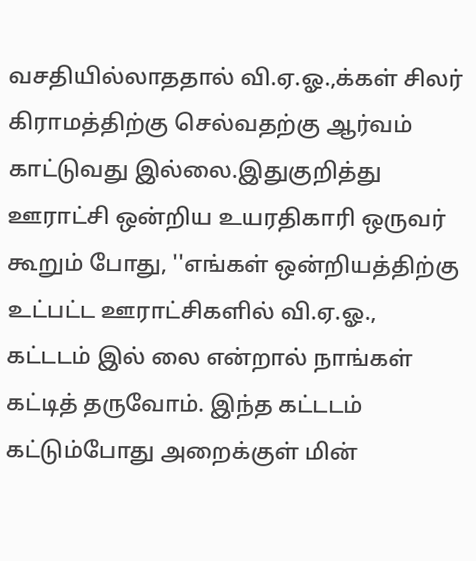வசதியில்லாததால் வி.ஏ.ஓ.,க்கள் சிலர் கிராமத்திற்கு செல்வதற்கு ஆர்வம் காட்டுவது இல்லை.இதுகுறித்து ஊராட்சி ஒன்றிய உயரதிகாரி ஒருவர் கூறும் போது, ''எங்கள் ஒன்றியத்திற்கு உட்பட்ட ஊராட்சிகளில் வி.ஏ.ஓ., கட்டடம் இல் லை என்றால் நாங்கள் கட்டித் தருவோம். இந்த கட்டடம் கட்டும்போது அறைக்குள் மின்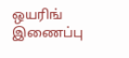ஒயரிங் இணைப்பு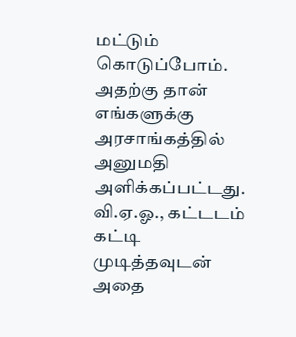மட்டும் கொடுப்போம். அதற்கு தான் எங்களுக்கு அரசாங்கத்தில் அனுமதி அளிக்கப்பட்டது. வி.ஏ.ஓ., கட்டடம் கட்டி முடித்தவுடன் அதை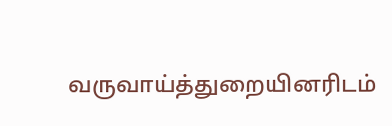வருவாய்த்துறையினரிடம்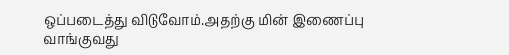ஒப்படைத்து விடுவோம்.அதற்கு மின் இணைப்பு வாங்குவது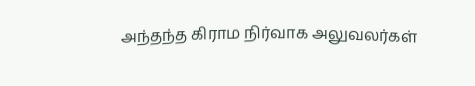அந்தந்த கிராம நிர்வாக அலுவலர்கள்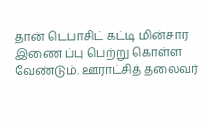தான் டெபாசிட் கட்டி மின்சார இணை ப்பு பெற்று கொள்ள வேண்டும். ஊராட்சித் தலைவர்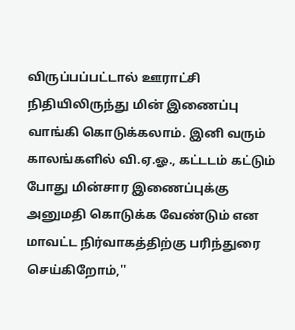விருப்பப்பட்டால் ஊராட்சி நிதியிலிருந்து மின் இணைப்பு வாங்கி கொடுக்கலாம். இனி வரும் காலங்களில் வி.ஏ.ஓ., கட்டடம் கட்டும் போது மின்சார இணைப்புக்கு அனுமதி கொடுக்க வேண்டும் என மாவட்ட நிர்வாகத்திற்கு பரிந்துரை செய்கிறோம்,''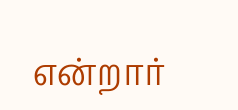என்றார்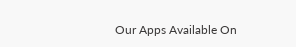Our Apps Available On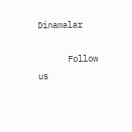Dinamalar

      Follow us